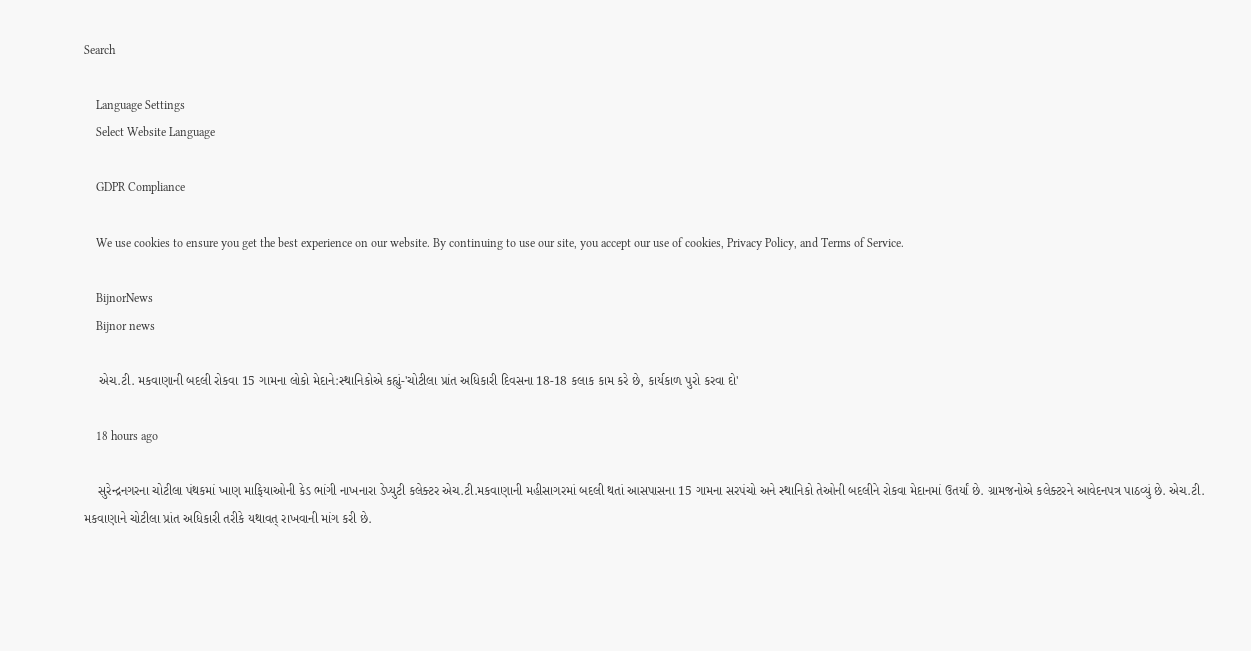Search

    Language Settings
    Select Website Language

    GDPR Compliance

    We use cookies to ensure you get the best experience on our website. By continuing to use our site, you accept our use of cookies, Privacy Policy, and Terms of Service.

    BijnorNews
    Bijnor news

    એચ.ટી. મકવાણાની બદલી રોકવા 15 ગામના લોકો મેદાને:સ્થાનિકોએ કહ્યું-'ચોટીલા પ્રાંત અધિકારી દિવસના 18-18 કલાક કામ કરે છે, કાર્યકાળ પુરો કરવા દો'

    18 hours ago

    સુરેન્દ્રનગરના ચોટીલા પંથકમાં ખાણ માફિયાઓની કેડ ભાંગી નાખનારા ડેપ્યુટી કલેક્ટર એચ.ટી.મકવાણાની મહીસાગરમાં બદલી થતાં આસપાસના 15 ગામના સરપંચો અને સ્થાનિકો તેઓની બદલીને રોકવા મેદાનમાં ઉતર્યાં છે. ગ્રામજનોએ કલેક્ટરને આવેદનપત્ર પાઠવ્યું છે. એચ.ટી. મકવાણાને ચોટીલા પ્રાંત અધિકારી તરીકે યથાવત્ રાખવાની માંગ કરી છે.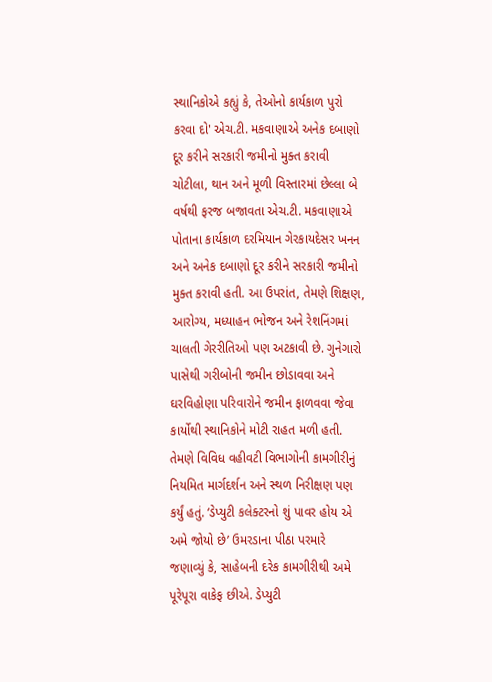સ્થાનિકોએ કહ્યું કે, તેઓનો કાર્યકાળ પુરો કરવા દો' એચ.ટી. મકવાણાએ અનેક દબાણો દૂર કરીને સરકારી જમીનો મુક્ત કરાવી ચોટીલા, થાન અને મૂળી વિસ્તારમાં છેલ્લા બે વર્ષથી ફરજ બજાવતા એચ.ટી. મકવાણાએ પોતાના કાર્યકાળ દરમિયાન ગેરકાયદેસર ખનન અને અનેક દબાણો દૂર કરીને સરકારી જમીનો મુક્ત કરાવી હતી. આ ઉપરાંત, તેમણે શિક્ષણ, આરોગ્ય, મધ્યાહન ભોજન અને રેશનિંગમાં ચાલતી ગેરરીતિઓ પણ અટકાવી છે. ગુનેગારો પાસેથી ગરીબોની જમીન છોડાવવા અને ઘરવિહોણા પરિવારોને જમીન ફાળવવા જેવા કાર્યોથી સ્થાનિકોને મોટી રાહત મળી હતી. તેમણે વિવિધ વહીવટી વિભાગોની કામગીરીનું નિયમિત માર્ગદર્શન અને સ્થળ નિરીક્ષણ પણ કર્યું હતું. ‘ડેપ્યુટી કલેક્ટરનો શું પાવર હોય એ અમે જોયો છે’ ઉમરડાના પીઠા પરમારે જણાવ્યું કે, સાહેબની દરેક કામગીરીથી અમે પૂરેપૂરા વાકેફ છીએ. ડેપ્યુટી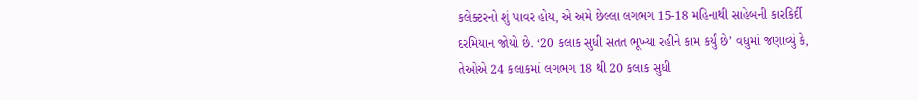કલેક્ટરનો શું પાવર હોય, એ અમે છેલ્લા લગભગ 15-18 મહિનાથી સાહેબની કારકિર્દી દરમિયાન જોયો છે. ‘20 કલાક સુધી સતત ભૂખ્યા રહીને કામ કર્યું છે’ વધુમાં જણાવ્યું કે, તેઓએ 24 કલાકમાં લગભગ 18 થી 20 કલાક સુધી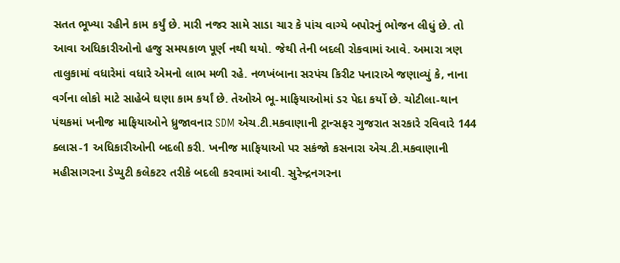સતત ભૂખ્યા રહીને કામ કર્યું છે. મારી નજર સામે સાડા ચાર કે પાંચ વાગ્યે બપોરનું ભોજન લીધું છે. તો આવા અધિકારીઓનો હજુ સમયકાળ પૂર્ણ નથી થયો. જેથી તેની બદલી રોકવામાં આવે. અમારા ત્રણ તાલુકામાં વધારેમાં વધારે એમનો લાભ મળી રહે. નળખંબાના સરપંચ કિરીટ પનારાએ જણાવ્યું કે, નાના વર્ગના લોકો માટે સાહેબે ઘણા કામ કર્યાં છે. તેઓએ ભૂ-માફિયાઓમાં ડર પેદા કર્યો છે. ચોટીલા-થાન પંથકમાં ખનીજ માફિયાઓને ધ્રુજાવનાર SDM એચ.ટી.મકવાણાની ટ્રાન્સફર ગુજરાત સરકારે રવિવારે 144 ક્લાસ-1 અધિકારીઓની બદલી કરી. ખનીજ માફિયાઓ પર સકંજો કસનારા એચ.ટી.મકવાણાની મહીસાગરના ડેપ્યુટી કલેકટર તરીકે બદલી કરવામાં આવી. સુરેન્દ્રનગરના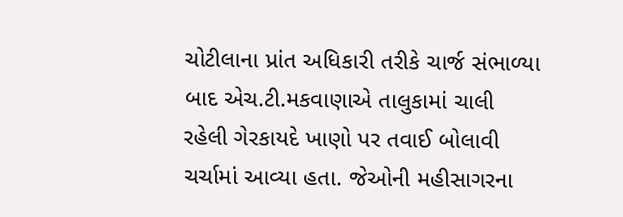ચોટીલાના પ્રાંત અધિકારી તરીકે ચાર્જ સંભાળ્યા બાદ એચ.ટી.મકવાણાએ તાલુકામાં ચાલી રહેલી ગેરકાયદે ખાણો પર તવાઈ બોલાવી ચર્ચામાં આવ્યા હતા. જેઓની મહીસાગરના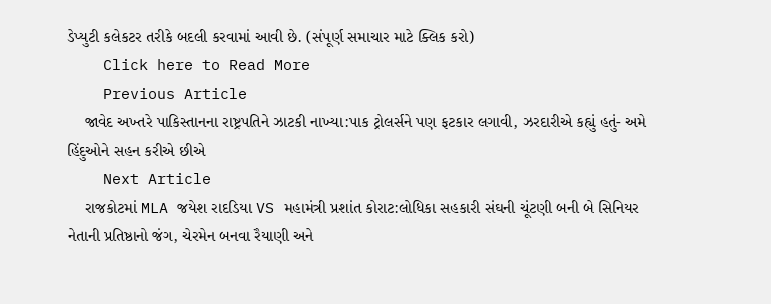ડેપ્યુટી કલેકટર તરીકે બદલી કરવામાં આવી છે. (સંપૂર્ણ સમાચાર માટે ક્લિક કરો)
    Click here to Read More
    Previous Article
    જાવેદ અખ્તરે પાકિસ્તાનના રાષ્ટ્રપતિને ઝાટકી નાખ્યા:પાક ટ્રોલર્સને પણ ફટકાર લગાવી, ઝરદારીએ કહ્યું હતું- અમે હિંદુઓને સહન કરીએ છીએ
    Next Article
    રાજકોટમાં MLA જયેશ રાદડિયા VS મહામંત્રી પ્રશાંત કોરાટ:લોધિકા સહકારી સંઘની ચૂંટણી બની બે સિનિયર નેતાની પ્રતિષ્ઠાનો જંગ, ચેરમેન બનવા રૈયાણી અને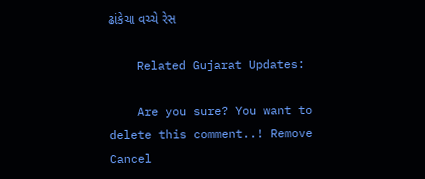ઢાંકેચા વચ્ચે રેસ

    Related Gujarat Updates:

    Are you sure? You want to delete this comment..! Remove Cancel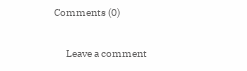Comments (0)

      Leave a comment